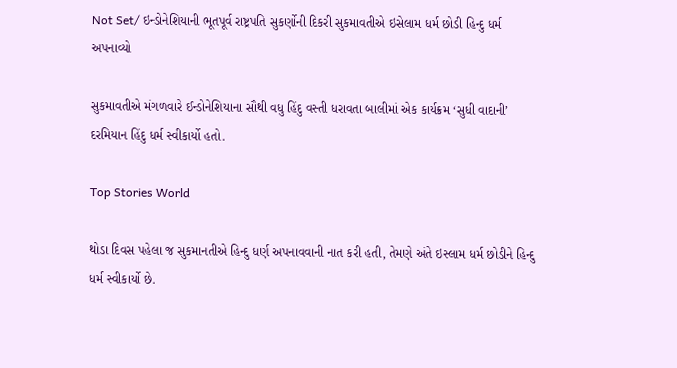Not Set/ ઇન્ડોનેશિયાની ભૂતપૂર્વ રાષ્ટ્રપતિ સુકર્ણોની દિકરી સુકમાવતીએ ઇસેલામ ધર્મ છોડી હિન્દુ ધર્મ અપનાવ્યો

સુકમાવતીએ મંગળવારે ઈન્ડોનેશિયાના સૌથી વધુ હિંદુ વસ્તી ધરાવતા બાલીમાં એક કાર્યક્રમ ‘સુધી વાદાની’ દરમિયાન હિંદુ ધર્મ સ્વીકાર્યો હતો.

Top Stories World

થોડા દિવસ પહેલા જ સુકમાનતીએ હિન્દુ ધર્ણ અપનાવવાની નાત કરી હતી, તેમણે અંતે ઇસ્લામ ધર્મ છોડીને હિન્દુ ધર્મ સ્વીકાર્યો છે.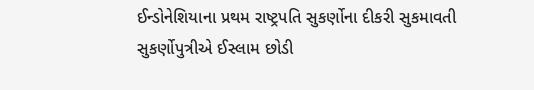ઈન્ડોનેશિયાના પ્રથમ રાષ્ટ્રપતિ સુકર્ણોના દીકરી સુકમાવતી સુકર્ણોપુત્રીએ ઈસ્લામ છોડી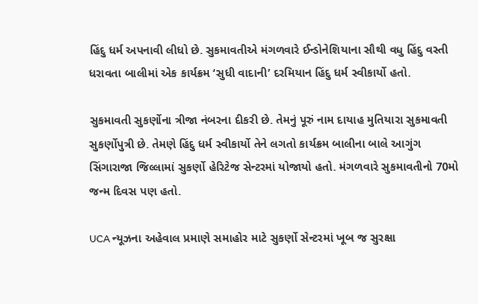હિંદુ ધર્મ અપનાવી લીધો છે. સુકમાવતીએ મંગળવારે ઈન્ડોનેશિયાના સૌથી વધુ હિંદુ વસ્તી ધરાવતા બાલીમાં એક કાર્યક્રમ ‘સુધી વાદાની’ દરમિયાન હિંદુ ધર્મ સ્વીકાર્યો હતો.

સુકમાવતી સુકર્ણોના ત્રીજા નંબરના દીકરી છે. તેમનું પૂરું નામ દાયાહ મુતિયારા સુકમાવતી સુકર્ણોપુત્રી છે. તેમણે હિંદુ ધર્મ સ્વીકાર્યો તેને લગતો કાર્યક્રમ બાલીના બાલે આગુંગ સિંગારાજા જિલ્લામાં સુકર્ણો હેરિટેજ સેન્ટરમાં યોજાયો હતો. મંગળવારે સુકમાવતીનો 70મો જન્મ દિવસ પણ હતો.

UCA ન્યૂઝના અહેવાલ પ્રમાણે સમાહોર માટે સુકર્ણો સેન્ટરમાં ખૂબ જ સુરક્ષા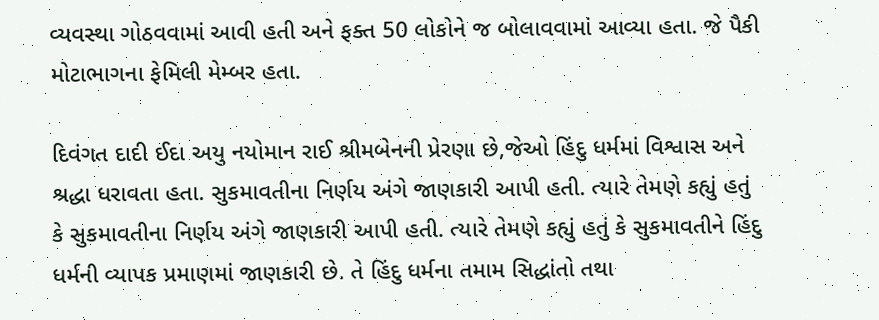વ્યવસ્થા ગોઠવવામાં આવી હતી અને ફક્ત 50 લોકોને જ બોલાવવામાં આવ્યા હતા. જે પૈકી મોટાભાગના ફેમિલી મેમ્બર હતા.

દિવંગત દાદી ઈદા અયુ નયોમાન રાઈ શ્રીમબેનની પ્રેરણા છે,જેઓ હિંદુ ધર્મમાં વિશ્વાસ અને શ્રદ્ધા ધરાવતા હતા. સુકમાવતીના નિર્ણય અંગે જાણકારી આપી હતી. ત્યારે તેમણે કહ્યું હતું કે સુકમાવતીના નિર્ણય અંગે જાણકારી આપી હતી. ત્યારે તેમણે કહ્યું હતું કે સુકમાવતીને હિંદુ ધર્મની વ્યાપક પ્રમાણમાં જાણકારી છે. તે હિંદુ ધર્મના તમામ સિદ્ધાંતો તથા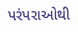પરંપરાઓથી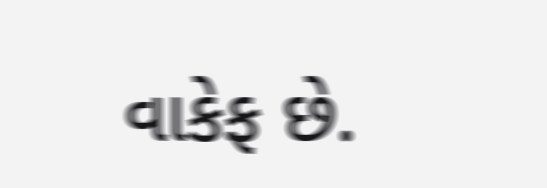વાકેફ છે.